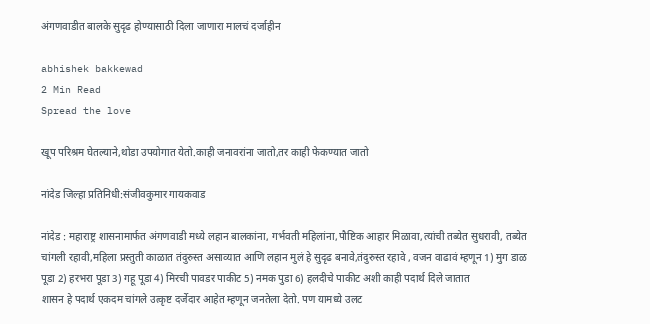अंगणवाडीत बालके सुदृढ होण्यासाठी दिला जाणारा मालचं दर्जाहीन

abhishek bakkewad
2 Min Read
Spread the love

खूप परिश्रम घेतल्याने,थोडा उपयोगात येतो.काही जनावरांना जातो,तर काही फेकण्यात जातो

नांदेड जिल्हा प्रतिनिधी:संजीवकुमार गायकवाड

नांदेड : महाराष्ट्र शासनामार्फत अंगणवाडी मध्ये लहान बालकांना, गर्भवती महिलांना,पौष्टिक आहार मिळावा,त्यांची तब्येत सुधरावी, तब्येत चांगली रहावी,महिला प्रस्तुती काळात तंदुरुस्त असाव्यात आणि लहान मुलं हे सुदृढ बनावे,तंदुरुस्त रहावे , वजन वाढावं म्हणून 1) मुग डाळ पूडा 2) हरभरा पूडा 3) गहू पूडा 4) मिरची पावडर पाकीट 5) नमक पुडा 6) हलदीचे पाकीट अशी काही पदार्थ दिले जातात
शासन हे पदार्थ एकदम चांगले उत्कृष्ट दर्जेदार आहेत म्हणून जनतेला देतो. पण यामध्ये उलट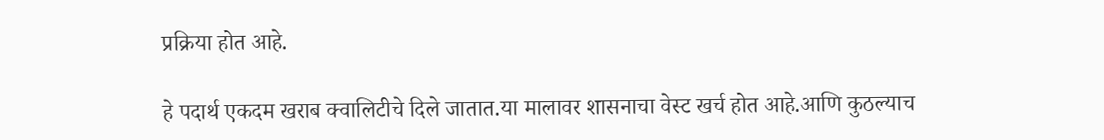प्रक्रिया होत आहे.

हे पदार्थ एकदम खराब क्वालिटीचे दिले जातात.या मालावर शासनाचा वेस्ट खर्च होत आहे.आणि कुठल्याच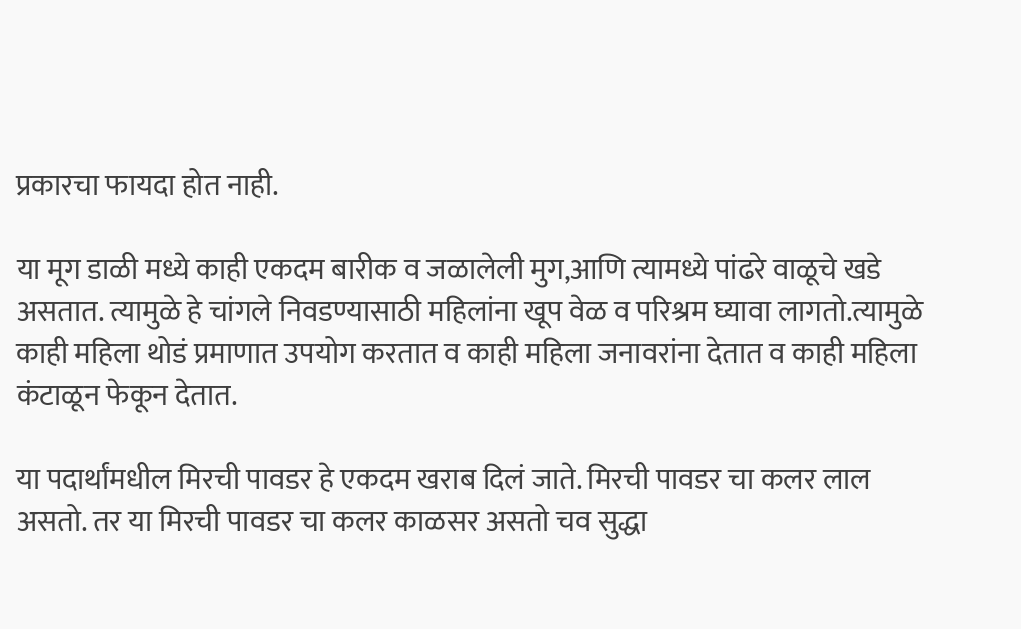प्रकारचा फायदा होत नाही.

या मूग डाळी मध्ये काही एकदम बारीक व जळालेली मुग,आणि त्यामध्ये पांढरे वाळूचे खडे असतात. त्यामुळे हे चांगले निवडण्यासाठी महिलांना खूप वेळ व परिश्रम घ्यावा लागतो.त्यामुळे काही महिला थोडं प्रमाणात उपयोग करतात व काही महिला जनावरांना देतात व काही महिला कंटाळून फेकून देतात.

या पदार्थांमधील मिरची पावडर हे एकदम खराब दिलं जाते. मिरची पावडर चा कलर लाल असतो. तर या मिरची पावडर चा कलर काळसर असतो चव सुद्धा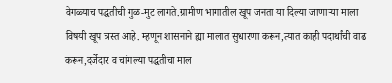वेगळ्याच पद्धतीची गुळ-मुट लागते.ग्रामीण भागातील खूप जनता या दिल्या जाणाऱ्या माला विषयी खूप त्रस्त आहे. म्हणून शासनाने ह्या मालात सुधारणा करून,त्यात काही पदार्थांची वाढ करून,दर्जेदार व चांगल्या पद्धतीचा माल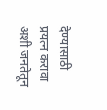देण्यासाठी प्रयत्न करावा अशी जनतेतून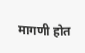मागणी होत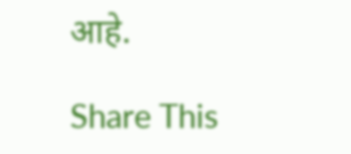आहे.

Share This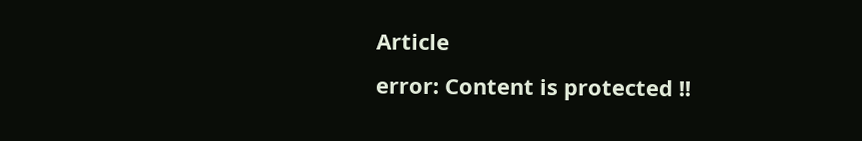Article
error: Content is protected !!